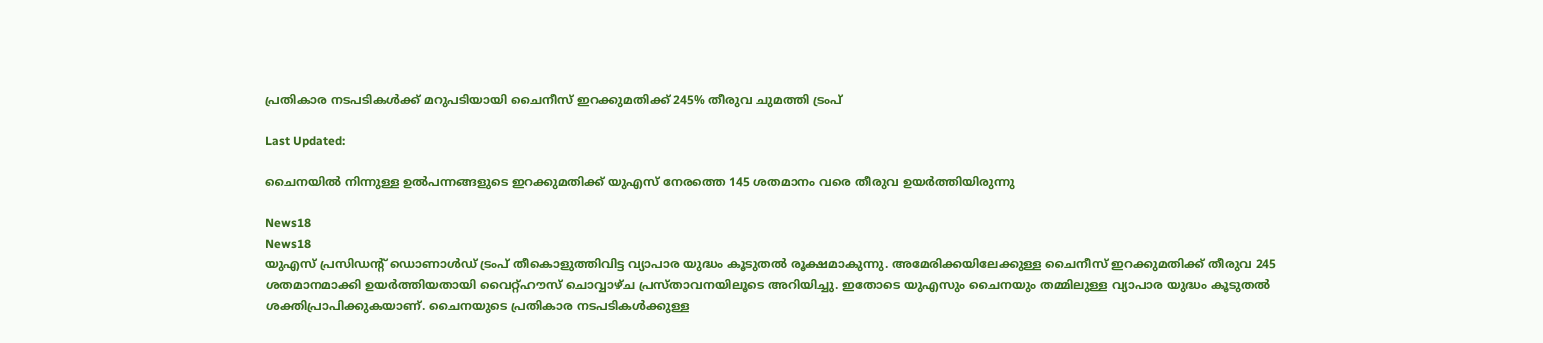പ്രതികാര നടപടികള്‍ക്ക് മറുപടിയായി ചൈനീസ് ഇറക്കുമതിക്ക് 245% തീരുവ ചുമത്തി ട്രംപ്

Last Updated:

ചൈനയില്‍ നിന്നുള്ള ഉൽപന്നങ്ങളുടെ ഇറക്കുമതിക്ക് യുഎസ് നേരത്തെ 145 ശതമാനം വരെ തീരുവ ഉയര്‍ത്തിയിരുന്നു

News18
News18
യുഎസ് പ്രസിഡന്റ് ഡൊണാള്‍ഡ് ട്രംപ് തീകൊളുത്തിവിട്ട വ്യാപാര യുദ്ധം കൂടുതല്‍ രൂക്ഷമാകുന്നു. അമേരിക്കയിലേക്കുള്ള ചൈനീസ് ഇറക്കുമതിക്ക് തീരുവ 245 ശതമാനമാക്കി ഉയര്‍ത്തിയതായി വൈറ്റ്ഹൗസ് ചൊവ്വാഴ്ച പ്രസ്താവനയിലൂടെ അറിയിച്ചു. ഇതോടെ യുഎസും ചൈനയും തമ്മിലുള്ള വ്യാപാര യുദ്ധം കൂടുതല്‍ ശക്തിപ്രാപിക്കുകയാണ്. ചൈനയുടെ പ്രതികാര നടപടികള്‍ക്കുള്ള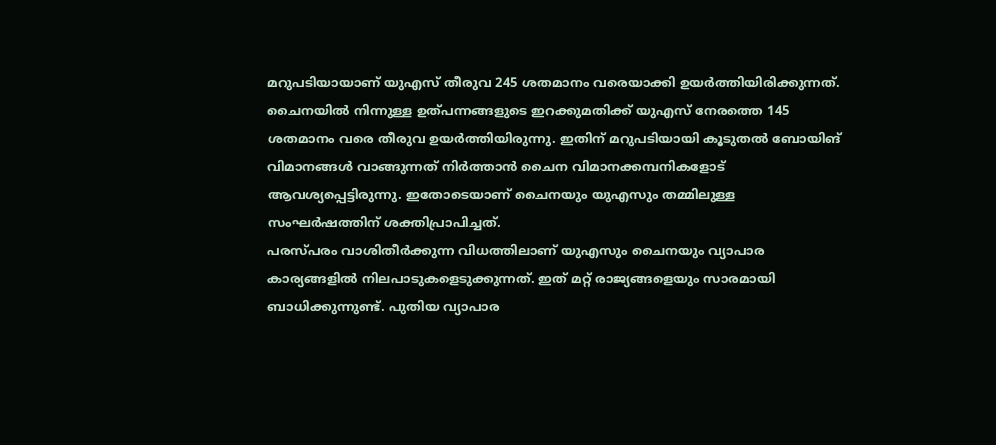മറുപടിയായാണ് യുഎസ് തീരുവ 245 ശതമാനം വരെയാക്കി ഉയര്‍ത്തിയിരിക്കുന്നത്.
ചൈനയില്‍ നിന്നുള്ള ഉത്പന്നങ്ങളുടെ ഇറക്കുമതിക്ക് യുഎസ് നേരത്തെ 145 ശതമാനം വരെ തീരുവ ഉയര്‍ത്തിയിരുന്നു. ഇതിന് മറുപടിയായി കൂടുതല്‍ ബോയിങ് വിമാനങ്ങള്‍ വാങ്ങുന്നത് നിര്‍ത്താന്‍ ചൈന വിമാനക്കമ്പനികളോട് ആവശ്യപ്പെട്ടിരുന്നു. ഇതോടെയാണ് ചൈനയും യുഎസും തമ്മിലുള്ള സംഘര്‍ഷത്തിന് ശക്തിപ്രാപിച്ചത്.
പരസ്പരം വാശിതീര്‍ക്കുന്ന വിധത്തിലാണ് യുഎസും ചൈനയും വ്യാപാര കാര്യങ്ങളില്‍ നിലപാടുകളെടുക്കുന്നത്. ഇത് മറ്റ് രാജ്യങ്ങളെയും സാരമായി ബാധിക്കുന്നുണ്ട്. പുതിയ വ്യാപാര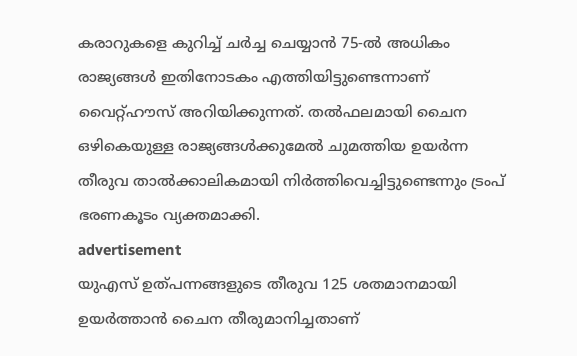കരാറുകളെ കുറിച്ച് ചര്‍ച്ച ചെയ്യാന്‍ 75-ല്‍ അധികം രാജ്യങ്ങള്‍ ഇതിനോടകം എത്തിയിട്ടുണ്ടെന്നാണ് വൈറ്റ്ഹൗസ് അറിയിക്കുന്നത്. തല്‍ഫലമായി ചൈന ഒഴികെയുള്ള രാജ്യങ്ങള്‍ക്കുമേല്‍ ചുമത്തിയ ഉയര്‍ന്ന തീരുവ താല്‍ക്കാലികമായി നിര്‍ത്തിവെച്ചിട്ടുണ്ടെന്നും ട്രംപ് ഭരണകൂടം വ്യക്തമാക്കി.
advertisement
യുഎസ് ഉത്പന്നങ്ങളുടെ തീരുവ 125 ശതമാനമായി ഉയര്‍ത്താന്‍ ചൈന തീരുമാനിച്ചതാണ്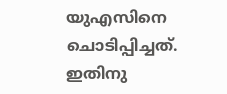യുഎസിനെ ചൊടിപ്പിച്ചത്. ഇതിനു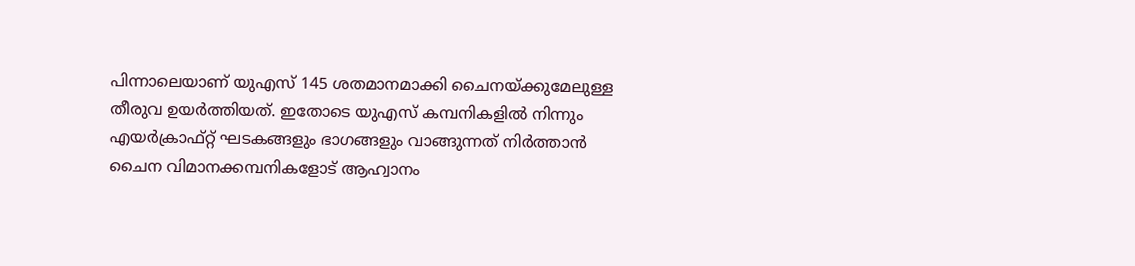പിന്നാലെയാണ് യുഎസ് 145 ശതമാനമാക്കി ചൈനയ്ക്കുമേലുള്ള തീരുവ ഉയര്‍ത്തിയത്. ഇതോടെ യുഎസ് കമ്പനികളില്‍ നിന്നും എയര്‍ക്രാഫ്റ്റ് ഘടകങ്ങളും ഭാഗങ്ങളും വാങ്ങുന്നത് നിര്‍ത്താന്‍ ചൈന വിമാനക്കമ്പനികളോട് ആഹ്വാനം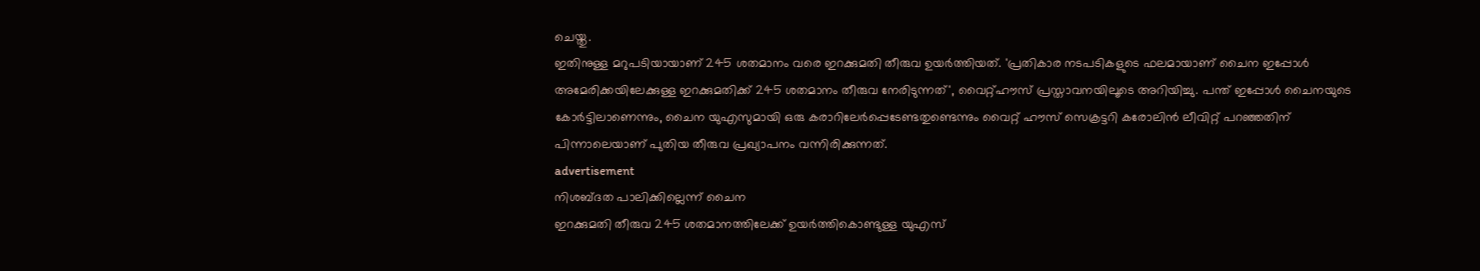ചെയ്തു.
ഇതിനുള്ള മറുപടിയായാണ് 245 ശതമാനം വരെ ഇറക്കുമതി തീരുവ ഉയര്‍ത്തിയത്. 'പ്രതികാര നടപടികളുടെ ഫലമായാണ് ചൈന ഇപ്പോള്‍ അമേരിക്കയിലേക്കുള്ള ഇറക്കുമതിക്ക് 245 ശതമാനം തീരുവ നേരിടുന്നത്', വൈറ്റ്ഹൗസ് പ്രസ്താവനയിലൂടെ അറിയിച്ചു. പന്ത് ഇപ്പോള്‍ ചൈനയുടെ കോര്‍ട്ടിലാണെന്നും, ചൈന യുഎസുമായി ഒരു കരാറിലേര്‍പ്പെടേണ്ടതുണ്ടെന്നും വൈറ്റ് ഹൗസ് സെക്രട്ടറി കരോലിന്‍ ലീവിറ്റ് പറഞ്ഞതിന് പിന്നാലെയാണ് പുതിയ തീരുവ പ്രഖ്യാപനം വന്നിരിക്കുന്നത്.
advertisement
നിശബ്ദത പാലിക്കില്ലെന്ന് ചൈന
ഇറക്കുമതി തീരുവ 245 ശതമാനത്തിലേക്ക് ഉയര്‍ത്തികൊണ്ടുള്ള യുഎസ്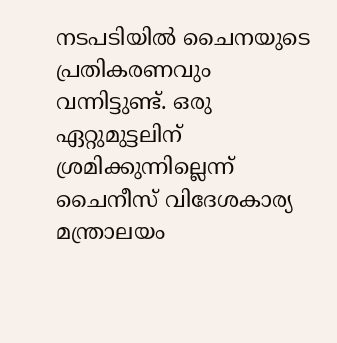നടപടിയില്‍ ചൈനയുടെ പ്രതികരണവും വന്നിട്ടുണ്ട്. ഒരു ഏറ്റുമുട്ടലിന് ശ്രമിക്കുന്നില്ലെന്ന് ചൈനീസ് വിദേശകാര്യ മന്ത്രാലയം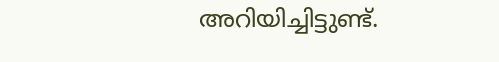അറിയിച്ചിട്ടുണ്ട്.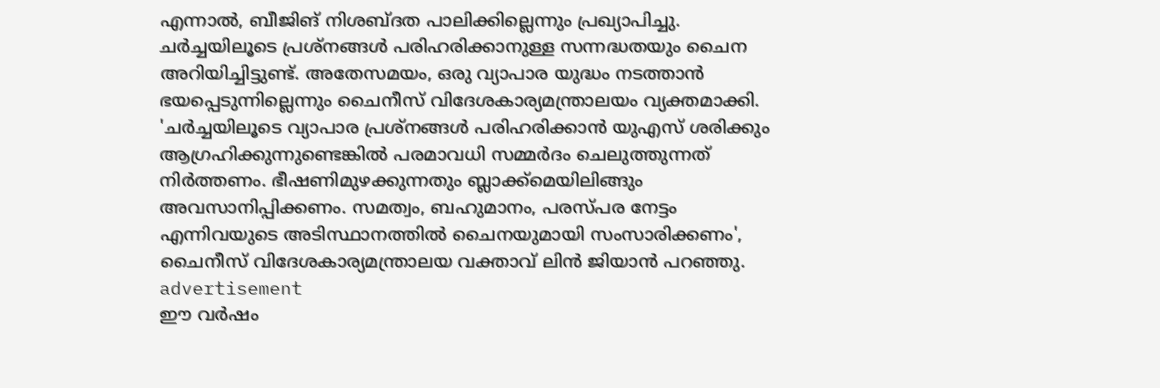എന്നാല്‍, ബീജിങ് നിശബ്ദത പാലിക്കില്ലെന്നും പ്രഖ്യാപിച്ചു. ചര്‍ച്ചയിലൂടെ പ്രശ്‌നങ്ങള്‍ പരിഹരിക്കാനുള്ള സന്നദ്ധതയും ചൈന അറിയിച്ചിട്ടുണ്ട്. അതേസമയം, ഒരു വ്യാപാര യുദ്ധം നടത്താന്‍ ഭയപ്പെടുന്നില്ലെന്നും ചൈനീസ് വിദേശകാര്യമന്ത്രാലയം വ്യക്തമാക്കി.
'ചര്‍ച്ചയിലൂടെ വ്യാപാര പ്രശ്‌നങ്ങള്‍ പരിഹരിക്കാന്‍ യുഎസ് ശരിക്കും ആഗ്രഹിക്കുന്നുണ്ടെങ്കില്‍ പരമാവധി സമ്മര്‍ദം ചെലുത്തുന്നത് നിര്‍ത്തണം. ഭീഷണിമുഴക്കുന്നതും ബ്ലാക്ക്‌മെയിലിങ്ങും അവസാനിപ്പിക്കണം. സമത്വം, ബഹുമാനം, പരസ്പര നേട്ടം എന്നിവയുടെ അടിസ്ഥാനത്തില്‍ ചൈനയുമായി സംസാരിക്കണം', ചൈനീസ് വിദേശകാര്യമന്ത്രാലയ വക്താവ് ലിന്‍ ജിയാന്‍ പറഞ്ഞു.
advertisement
ഈ വര്‍ഷം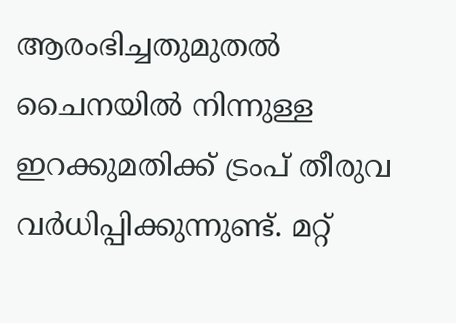ആരംഭിച്ചതുമുതല്‍ ചൈനയില്‍ നിന്നുള്ള ഇറക്കുമതിക്ക് ട്രംപ് തീരുവ വര്‍ധിപ്പിക്കുന്നുണ്ട്. മറ്റ്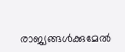രാജ്യങ്ങള്‍ക്കുമേല്‍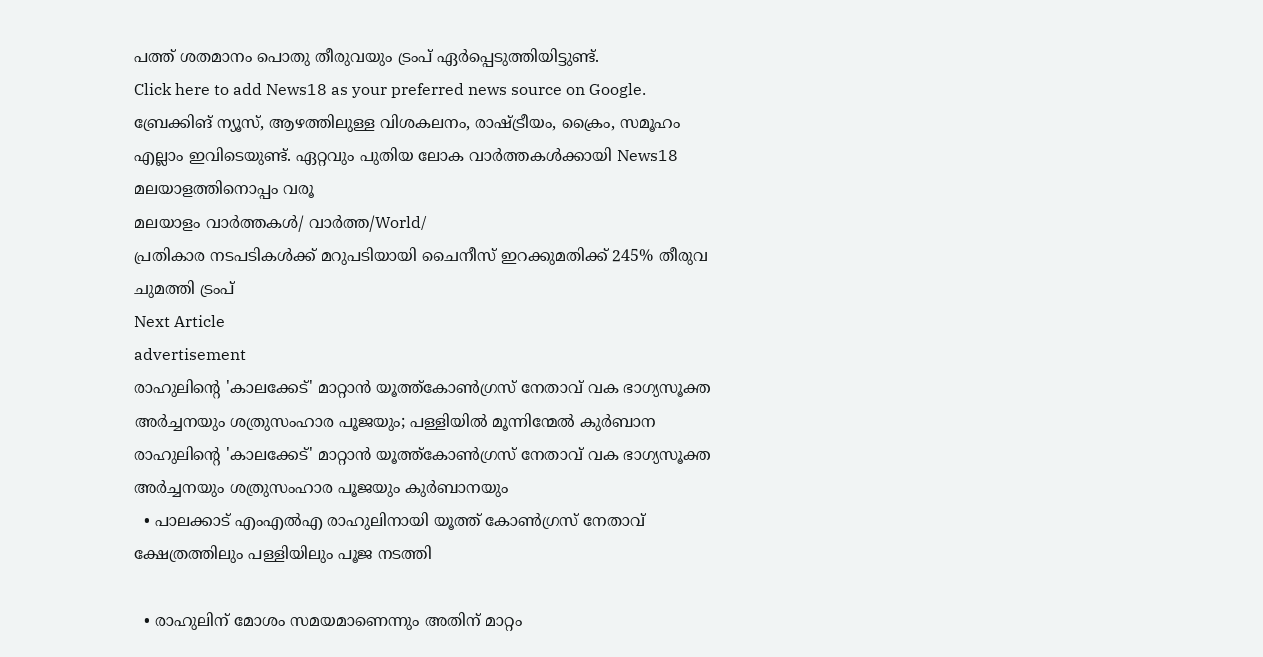പത്ത് ശതമാനം പൊതു തീരുവയും ട്രംപ് ഏര്‍പ്പെടുത്തിയിട്ടുണ്ട്.
Click here to add News18 as your preferred news source on Google.
ബ്രേക്കിങ് ന്യൂസ്, ആഴത്തിലുള്ള വിശകലനം, രാഷ്ട്രീയം, ക്രൈം, സമൂഹം എല്ലാം ഇവിടെയുണ്ട്. ഏറ്റവും പുതിയ ലോക വാർത്തകൾക്കായി News18 മലയാളത്തിനൊപ്പം വരൂ
മലയാളം വാർത്തകൾ/ വാർത്ത/World/
പ്രതികാര നടപടികള്‍ക്ക് മറുപടിയായി ചൈനീസ് ഇറക്കുമതിക്ക് 245% തീരുവ ചുമത്തി ട്രംപ്
Next Article
advertisement
രാഹുലിന്റെ 'കാലക്കേട്' മാറ്റാൻ യൂത്ത്കോൺഗ്രസ് നേതാവ് വക ഭാഗ്യസൂക്ത അർച്ചനയും ശത്രുസംഹാര പൂജയും; പള്ളിയിൽ മൂന്നിന്മേൽ കുർബാന
രാഹുലിന്റെ 'കാലക്കേട്' മാറ്റാൻ യൂത്ത്കോൺഗ്രസ് നേതാവ് വക ഭാഗ്യസൂക്ത അർച്ചനയും ശത്രുസംഹാര പൂജയും കുർബാനയും
  • പാലക്കാട് എംഎൽഎ രാഹുലിനായി യൂത്ത് കോൺഗ്രസ് നേതാവ് ക്ഷേത്രത്തിലും പള്ളിയിലും പൂജ നടത്തി

  • രാഹുലിന് മോശം സമയമാണെന്നും അതിന് മാറ്റം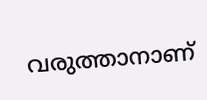വരുത്താനാണ്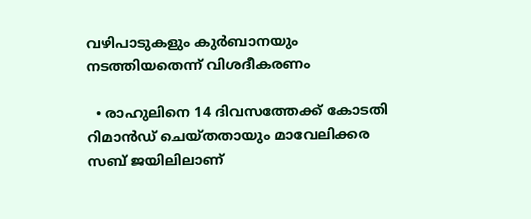വഴിപാടുകളും കുർബാനയും നടത്തിയതെന്ന് വിശദീകരണം

  • രാഹുലിനെ 14 ദിവസത്തേക്ക് കോടതി റിമാൻഡ് ചെയ്തതായും മാവേലിക്കര സബ് ജയിലിലാണ്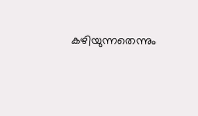കഴിയുന്നതെന്നും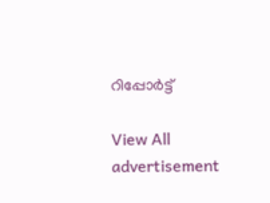റിപ്പോർട്ട്

View All
advertisement